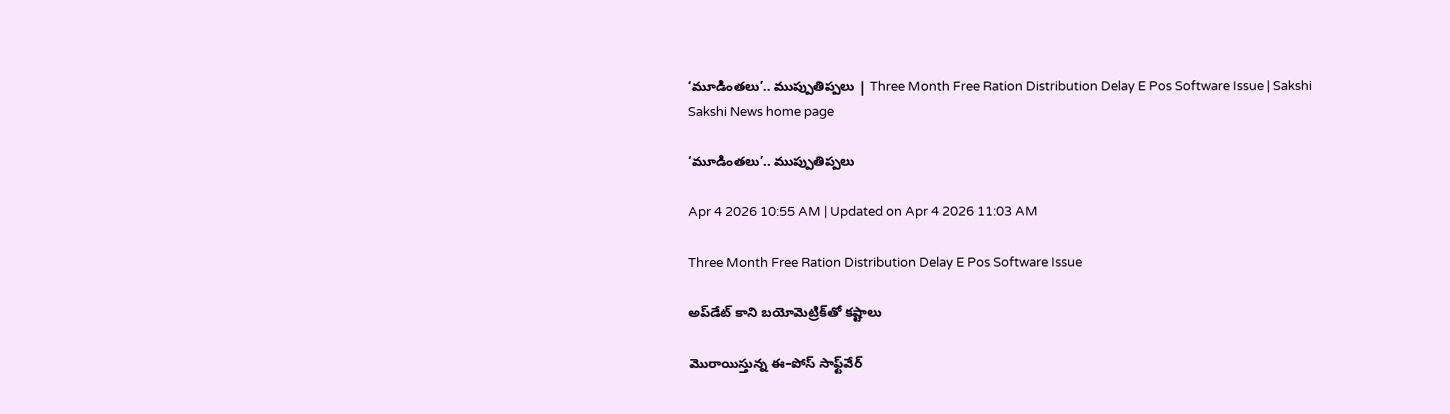‘మూడింతలు’.. ముప్పుతిప్పలు | Three Month Free Ration Distribution Delay E Pos Software Issue | Sakshi
Sakshi News home page

‘మూడింతలు’.. ముప్పుతిప్పలు

Apr 4 2026 10:55 AM | Updated on Apr 4 2026 11:03 AM

Three Month Free Ration Distribution Delay E Pos Software Issue

అప్‌డేట్‌ కాని బయోమెట్రిక్‌తో కష్టాలు

మొరాయిస్తున్న ఈ–పోస్‌ సాఫ్ట్‌వేర్‌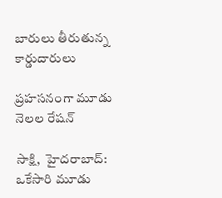బారులు తీరుతున్న కార్డుదారులు

ప్రహసనంగా మూడు నెలల రేషన్‌

సాక్షి,  హైదరాబాద్‌: ఒకేసారి మూడు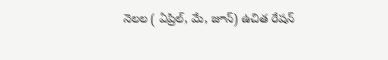నెలల ( ఏప్రిల్, మే, జూన్‌) ఉచిత రేషన్‌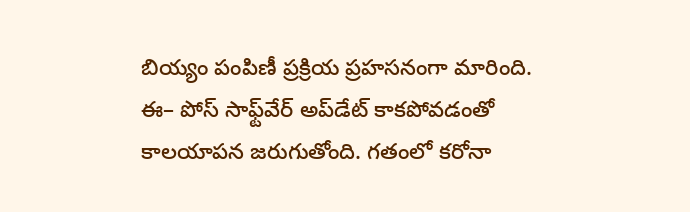బియ్యం పంపిణీ ప్రక్రియ ప్రహసనంగా మారింది. ఈ– పోస్‌ సాఫ్ట్‌వేర్‌ అప్‌డేట్‌ కాకపోవడంతో కాలయాపన జరుగుతోంది. గతంలో కరోనా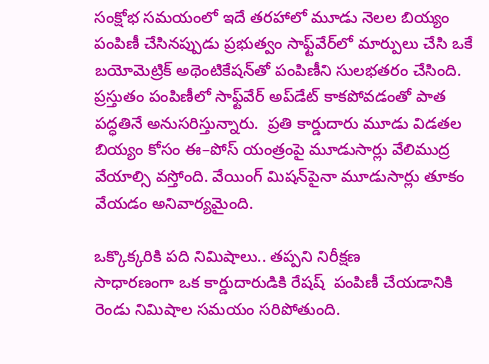సంక్షోభ సమయంలో ఇదే తరహాలో మూడు నెలల బియ్యం పంపిణీ చేసినప్పుడు ప్రభుత్వం సాఫ్ట్‌వేర్‌లో మార్పులు చేసి ఒకే బయోమెట్రిక్‌ అథెంటికేషన్‌తో పంపిణీని సులభతరం చేసింది. ప్రస్తుతం పంపిణీలో సాఫ్ట్‌వేర్‌ అప్‌డేట్‌ కాకపోవడంతో పాత పద్ధతినే అనుసరిస్తున్నారు.  ప్రతి కార్డుదారు మూడు విడతల బియ్యం కోసం ఈ–పోస్‌ యంత్రంపై మూడుసార్లు వేలిముద్ర వేయాల్సి వస్తోంది. వేయింగ్‌ మిషన్‌పైనా మూడుసార్లు తూకం వేయడం అనివార్యమైంది.

ఒక్కొక్కరికి పది నిమిషాలు.. తప్పని నిరీక్షణ
సాధారణంగా ఒక కార్డుదారుడికి రేషష్‌  పంపిణీ చేయడానికి రెండు నిమిషాల సమయం సరిపోతుంది.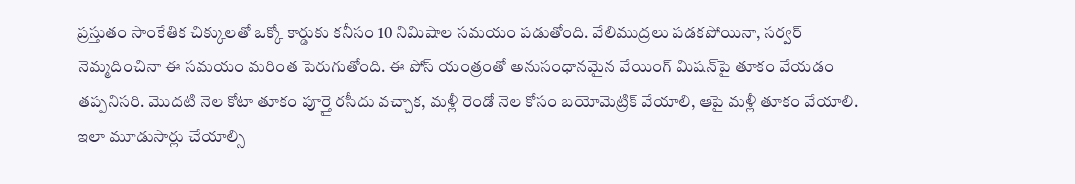ప్రస్తుతం సాంకేతిక చిక్కులతో ఒక్కో కార్డుకు కనీసం 10 నిమిషాల సమయం పడుతోంది. వేలిముద్రలు పడకపోయినా, సర్వర్‌ నెమ్మదించినా ఈ సమయం మరింత పెరుగుతోంది. ఈ పోస్‌ యంత్రంతో అనుసంధానమైన వేయింగ్‌ మిషన్‌పై తూకం వేయడం తప్పనిసరి. మొదటి నెల కోటా తూకం పూర్తై రసీదు వచ్చాక, మళ్లీ రెండో నెల కోసం బయోమెట్రిక్‌ వేయాలి, ఆపై మళ్లీ తూకం వేయాలి. ఇలా మూడుసార్లు చేయాల్సి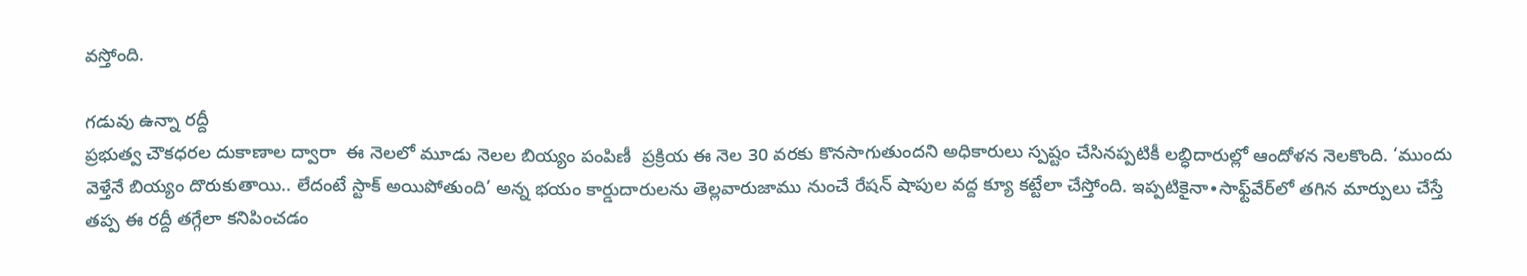వస్తోంది.

గడువు ఉన్నా రద్దీ
ప్రభుత్వ చౌకధరల దుకాణాల ద్వారా  ఈ నెలలో మూడు నెలల బియ్యం పంపిణీ  ప్రక్రియ ఈ నెల 30 వరకు కొనసాగుతుందని అధికారులు స్పష్టం చేసినప్పటికీ లబ్ధిదారుల్లో ఆందోళన నెలకొంది. ‘ముందు వెళ్తేనే బియ్యం దొరుకుతాయి.. లేదంటే స్టాక్‌ అయిపోతుంది’ అన్న భయం కార్డుదారులను తెల్లవారుజాము నుంచే రేషన్‌ షాపుల వద్ద క్యూ కట్టేలా చేస్తోంది. ఇప్పటికైనా∙సాఫ్ట్‌వేర్‌లో తగిన మార్పులు చేస్తే తప్ప ఈ రద్దీ తగ్గేలా కనిపించడం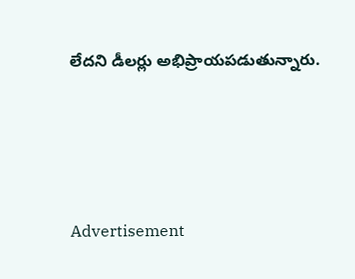లేదని డీలర్లు అభిప్రాయపడుతున్నారు.





Advertisement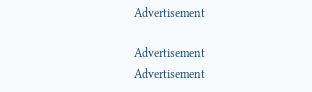Advertisement

Advertisement
Advertisement